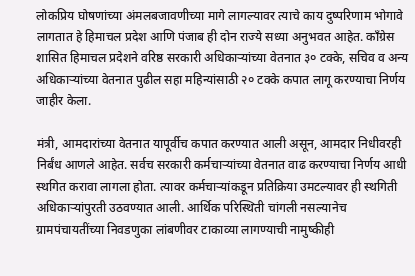लोकप्रिय घोषणांच्या अंमलबजावणीच्या मागे लागल्यावर त्याचे काय दुष्परिणाम भोगावे लागतात हे हिमाचल प्रदेश आणि पंजाब ही दोन राज्ये सध्या अनुभवत आहेत. काँग्रेस शासित हिमाचल प्रदेशने वरिष्ठ सरकारी अधिकार्‍यांच्या वेतनात ३० टक्के, सचिव व अन्य अधिकार्‍यांच्या वेतनात पुढील सहा महिन्यांसाठी २० टक्के कपात लागू करण्याचा निर्णय जाहीर केला.

मंत्री, आमदारांच्या वेतनात यापूर्वीच कपात करण्यात आली असून, आमदार निधीवरही निर्बंध आणले आहेत. सर्वच सरकारी कर्मचार्‍यांच्या वेतनात वाढ करण्याचा निर्णय आधी स्थगित करावा लागला होता. त्यावर कर्मचार्‍यांकडून प्रतिक्रिया उमटल्यावर ही स्थगिती अधिकार्‍यांपुरती उठवण्यात आली. आर्थिक परिस्थिती चांगली नसल्यानेच ग्रामपंचायतींच्या निवडणुका लांबणीवर टाकाव्या लागण्याची नामुष्कीही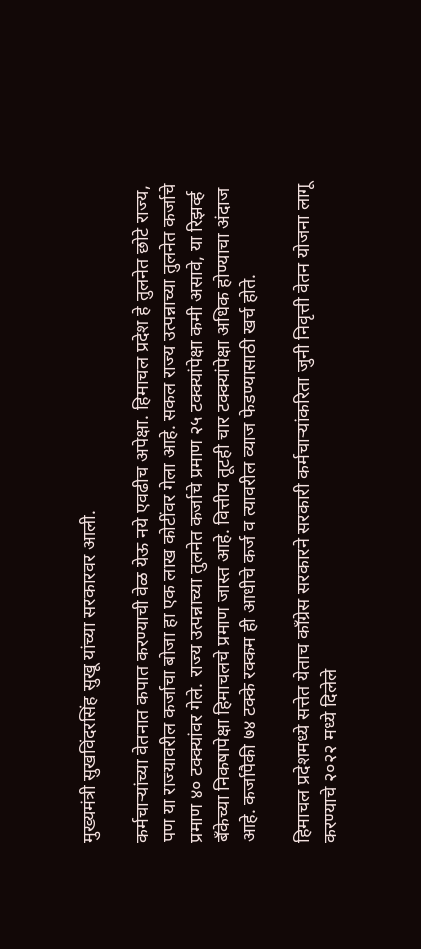मुख्यमंत्री सुखविंदरसिंह सुखू यांच्या सरकारवर आली.

कर्मचार्‍यांच्या वेतनात कपात करण्याची वेळ येऊ नये एवढीच अपेक्षा. हिमाचल प्रदेश हे तुलनेत छोटे राज्य, पण या राज्यावरील कर्जाचा बोजा हा एक लाख कोटींवर गेला आहे. सकल राज्य उत्पन्नाच्या तुलनेत कर्जाचे प्रमाण ४० टक्क्यांवर गेले. राज्य उत्पन्नाच्या तुलनेत कर्जाचे प्रमाण २५ टक्क्यांपेक्षा कमी असावे, या रिझर्व्ह बँकेच्या निकषापेक्षा हिमाचलचे प्रमाण जास्त आहे. वित्तीय तूटही चार टक्क्यांपेक्षा अधिक होण्याचा अंदाज आहे. कर्जापैकी ७४ टक्के रक्कम ही आधीचे कर्ज व त्यावरील व्याज फेडण्यासाठी खर्च होते.

हिमाचल प्रदेशमध्ये सत्तेत येताच काँग्रेस सरकारने सरकारी कर्मचार्‍यांकरिता जुनी निवृत्ती वेतन योजना लागू करण्याचे २०२२ मध्ये दिलेले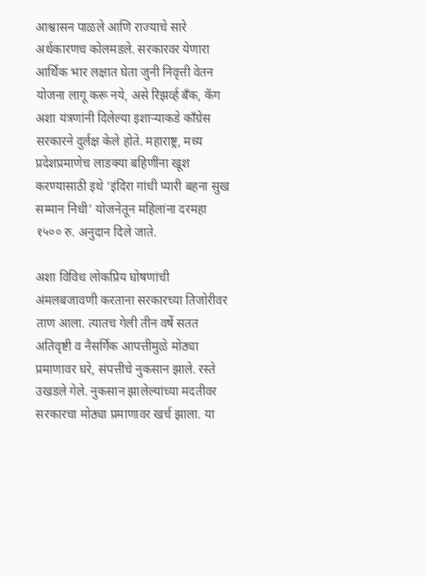आश्वासन पाळले आणि राज्याचे सारे अर्थकारणच कोलमडले. सरकारवर येणारा आर्थिक भार लक्षात घेता जुनी निवृत्ती वेतन योजना लागू करू नये, असे रिझर्व्ह बँक, कॅग अशा यंत्रणांनी दिलेल्या इशार्‍याकडे काँग्रेस सरकारने दुर्लक्ष केले होते. महाराष्ट्र, मध्य प्रदेशप्रमाणेच लाडक्या बहिणींना खूश करण्यासाठी इथे ‘इंदिरा गांधी प्यारी बहना सुख सम्मान निधी’ योजनेतून महिलांना दरमहा १५०० रु. अनुदान दिले जाते.

अशा विविध लोकप्रिय घोषणांची अंमलबजावणी करताना सरकारच्या तिजोरीवर ताण आला. त्यातच गेली तीन वर्षे सतत अतिवृष्टी व नैसर्गिक आपत्तीमुळे मोठ्या प्रमाणावर घरे, संपत्तीचे नुकसान झाले. रस्ते उखडले गेले. नुकसान झालेल्यांच्या मदतीवर सरकारचा मोठ्या प्रमाणावर खर्च झाला. या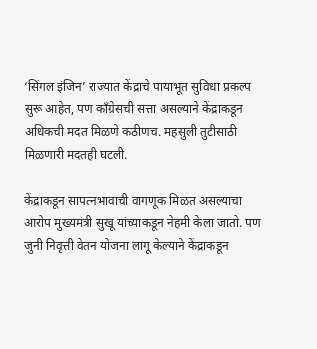‘सिंगल इंजिन’ राज्यात केंद्राचे पायाभूत सुविधा प्रकल्प सुरू आहेत, पण काँग्रेसची सत्ता असल्याने केंद्राकडून अधिकची मदत मिळणे कठीणच. महसुली तुटीसाठी मिळणारी मदतही घटली.

केंद्राकडून सापत्नभावाची वागणूक मिळत असल्याचा आरोप मुख्यमंत्री सुखू यांच्याकडून नेहमी केला जातो. पण जुनी निवृत्ती वेतन योजना लागू केल्याने केंद्राकडून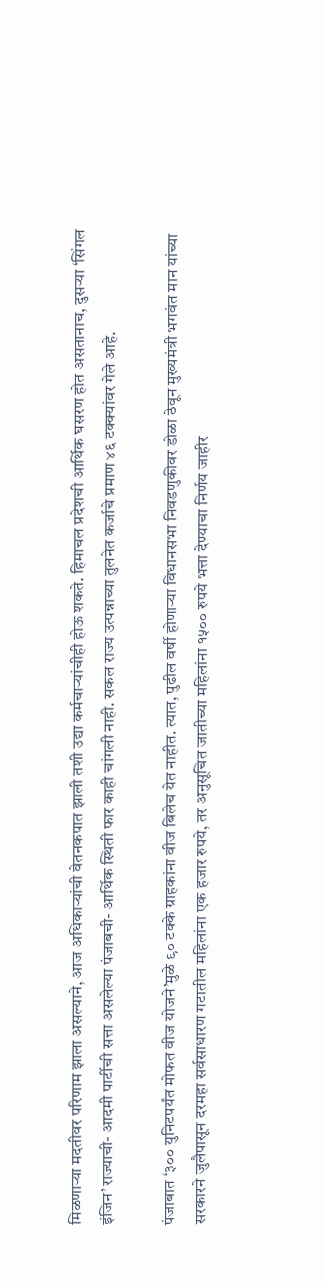मिळणार्‍या मदतीवर परिणाम झाला असल्याने, आज अधिकार्‍यांची वेतनकपात झाली तशी उद्या कर्मचार्‍यांचीही होऊ शकते. हिमाचल प्रदेशची आर्थिक घसरण होत असतानाच, दुसर्‍या ‘सिंगल इंजिन’ राज्याची- आदमी पार्टीची सत्ता असलेल्या पंजाबची- आर्थिक स्थिती फार काही चांगली नाही. सकल राज्य उत्पन्नाच्या तुलनेत कर्जाचे प्रमाण ४६ टक्क्यांवर गेले आहे.

पंजाबात ‘३०० युनिटपर्यंत मोफत वीज योजने’मुळे ९० टक्के ग्राहकांना वीज बिलेच येत नाहीत. त्यात, पुढील वर्षी होणार्‍या विधानसभा निवडणुकीवर डोळा ठेवून मुख्यमंत्री भगवंत मान यांच्या सरकारने जुलैपासून दरमहा सर्वसाधारण गटातील महिलांना एक हजार रुपये, तर अनुसूचित जातीच्या महिलांना १५०० रुपये भत्ता देण्याचा निर्णय जाहीर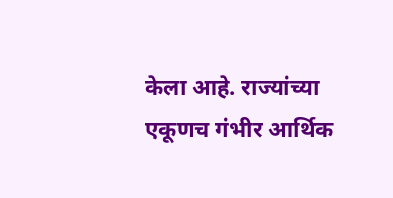केला आहे. राज्यांच्या एकूणच गंभीर आर्थिक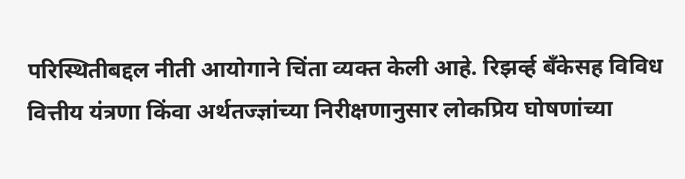परिस्थितीबद्दल नीती आयोगाने चिंता व्यक्त केली आहे. रिझर्व्ह बँकेसह विविध वित्तीय यंत्रणा किंवा अर्थतज्ज्ञांच्या निरीक्षणानुसार लोकप्रिय घोषणांच्या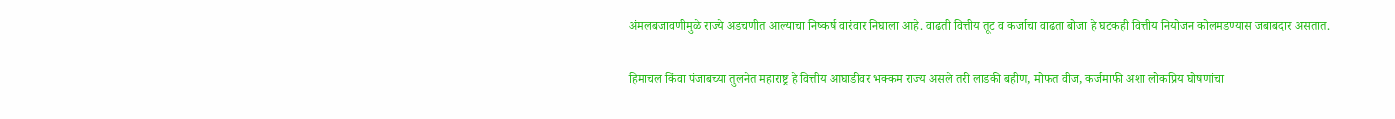अंमलबजावणीमुळे राज्ये अडचणीत आल्याचा निष्कर्ष वारंवार निघाला आहे. वाढती वित्तीय तूट व कर्जाचा वाढता बोजा हे घटकही वित्तीय नियोजन कोलमडण्यास जबाबदार असतात.

हिमाचल किंवा पंजाबच्या तुलनेत महाराष्ट्र हे वित्तीय आघाडीवर भक्कम राज्य असले तरी लाडकी बहीण, मोफत वीज, कर्जमाफी अशा लोकप्रिय घोषणांचा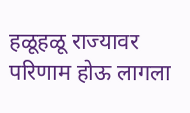हळूहळू राज्यावर परिणाम होऊ लागला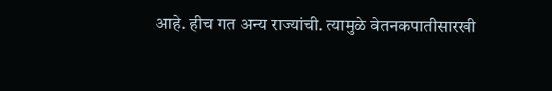आहे. हीच गत अन्य राज्यांची. त्यामुळे वेतनकपातीसारखी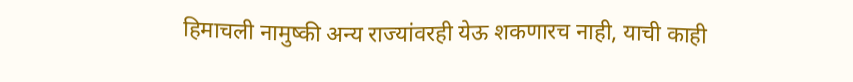हिमाचली नामुष्की अन्य राज्यांवरही येऊ शकणारच नाही, याची काही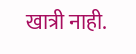खात्री नाही.